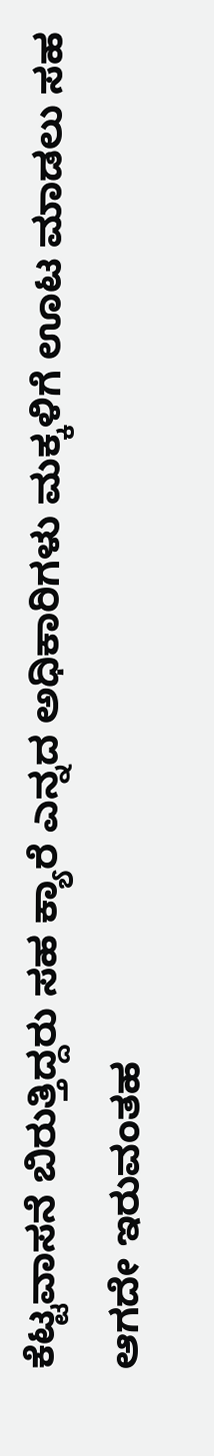ಕೆಟ್ಟವಾಸನೆ ಬಿರುತ್ತಿದ್ದರು ಸಹ ಕ್ಯಾರೆ ಎನ್ನದ ಅಧಿಕಾರಿಗಳು ಮಕ್ಕಳಿಗೆ ಊಟ ಮಾಡಲು ಸಹ ಆಗದೇ ಇರುವಂತಹ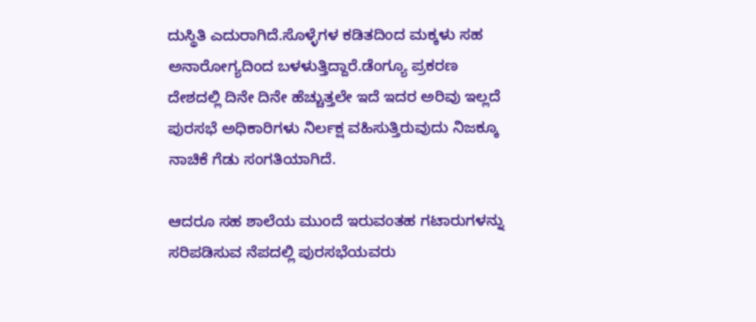ದುಸ್ಥಿತಿ ಎದುರಾಗಿದೆ.ಸೊಳ್ಳೆಗಳ ಕಡಿತದಿಂದ ಮಕ್ಕಳು ಸಹ ಅನಾರೋಗ್ಯದಿಂದ ಬಳಳುತ್ತಿದ್ದಾರೆ.ಡೆಂಗ್ಯೂ ಪ್ರಕರಣ ದೇಶದಲ್ಲಿ ದಿನೇ ದಿನೇ ಹೆಚ್ಚುತ್ತಲೇ ಇದೆ ಇದರ ಅರಿವು ಇಲ್ಲದೆ ಪುರಸಭೆ ಅಧಿಕಾರಿಗಳು ನಿರ್ಲಕ್ಷ ವಹಿಸುತ್ತಿರುವುದು ನಿಜಕ್ಕೂ ನಾಚಿಕೆ ಗೆಡು ಸಂಗತಿಯಾಗಿದೆ.

ಆದರೂ ಸಹ ಶಾಲೆಯ ಮುಂದೆ ಇರುವಂತಹ ಗಟಾರುಗಳನ್ನು ಸರಿಪಡಿಸುವ ನೆಪದಲ್ಲಿ ಪುರಸಭೆಯವರು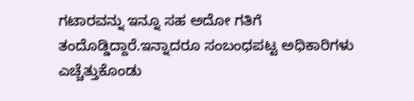ಗಟಾರವನ್ನು ಇನ್ನೂ ಸಹ ಅದೋ ಗತಿಗೆ ತಂದೊಡ್ಡಿದ್ದಾರೆ.ಇನ್ನಾದರೂ ಸಂಬಂಧಪಟ್ಟ ಅಧಿಕಾರಿಗಳು ಎಚ್ಚೆತ್ತುಕೊಂಡು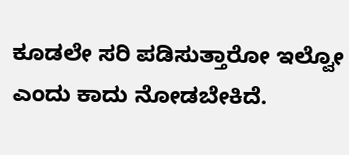ಕೂಡಲೇ ಸರಿ ಪಡಿಸುತ್ತಾರೋ ಇಲ್ವೋ ಎಂದು ಕಾದು ನೋಡಬೇಕಿದೆ.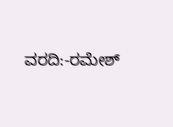ವರದಿ:-ರಮೇಶ್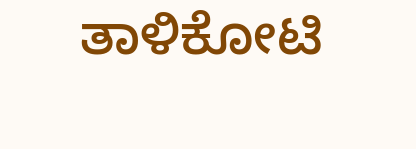ತಾಳಿಕೋಟಿ